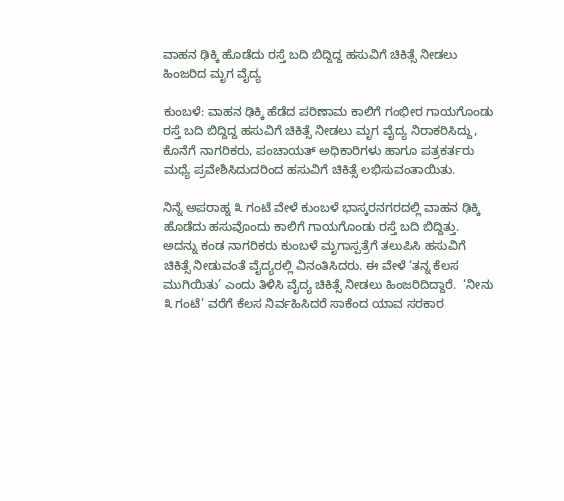ವಾಹನ ಢಿಕ್ಕಿ ಹೊಡೆದು ರಸ್ತೆ ಬದಿ ಬಿದ್ದಿದ್ದ ಹಸುವಿಗೆ ಚಿಕಿತ್ಸೆ ನೀಡಲು ಹಿಂಜರಿದ ಮೃಗ ವೈದ್ಯ

ಕುಂಬಳೆ: ವಾಹನ ಢಿಕ್ಕಿ ಹೆಡೆದ ಪರಿಣಾಮ ಕಾಲಿಗೆ ಗಂಭೀರ ಗಾಯಗೊಂಡು ರಸ್ತೆ ಬದಿ ಬಿದ್ದಿದ್ದ ಹಸುವಿಗೆ ಚಿಕಿತ್ಸೆ ನೀಡಲು ಮೃಗ ವೈದ್ಯ ನಿರಾಕರಿಸಿದ್ದು, ಕೊನೆಗೆ ನಾಗರಿಕರು, ಪಂಚಾಯತ್ ಅಧಿಕಾರಿಗಳು ಹಾಗೂ ಪತ್ರಕರ್ತರು ಮಧ್ಯೆ ಪ್ರವೇಶಿಸಿದುದರಿಂದ ಹಸುವಿಗೆ ಚಿಕಿತ್ಸೆ ಲಭಿಸುವಂತಾಯಿತು.

ನಿನ್ನೆ ಅಪರಾಹ್ನ ೩ ಗಂಟೆ ವೇಳೆ ಕುಂಬಳೆ ಭಾಸ್ಕರನಗರದಲ್ಲಿ ವಾಹನ ಢಿಕ್ಕಿ ಹೊಡೆದು ಹಸುವೊಂದು ಕಾಲಿಗೆ ಗಾಯಗೊಂಡು ರಸ್ತೆ ಬದಿ ಬಿದ್ದಿತ್ತು. ಅದನ್ನು ಕಂಡ ನಾಗರಿಕರು ಕುಂಬಳೆ ಮೃಗಾಸ್ಪತ್ರೆಗೆ ತಲುಪಿಸಿ ಹಸುವಿಗೆ ಚಿಕಿತ್ಸೆ ನೀಡುವಂತೆ ವೈದ್ಯರಲ್ಲಿ ವಿನಂತಿಸಿದರು. ಈ ವೇಳೆ ‘ತನ್ನ ಕೆಲಸ ಮುಗಿಯಿತು’ ಎಂದು ತಿಳಿಸಿ ವೈದ್ಯ ಚಿಕಿತ್ಸೆ ನೀಡಲು ಹಿಂಜರಿದಿದ್ದಾರೆ.  ‘ನೀನು ೩ ಗಂಟೆ’ ವರೆಗೆ ಕೆಲಸ ನಿರ್ವಹಿಸಿದರೆ ಸಾಕೆಂದ ಯಾವ ಸರಕಾರ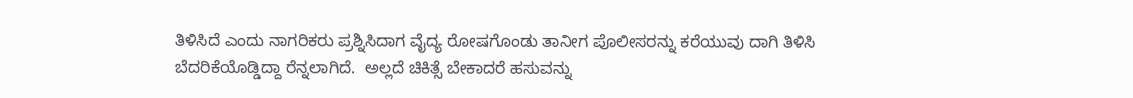ತಿಳಿಸಿದೆ ಎಂದು ನಾಗರಿಕರು ಪ್ರಶ್ನಿಸಿದಾಗ ವೈದ್ಯ ರೋಷಗೊಂಡು ತಾನೀಗ ಪೊಲೀಸರನ್ನು ಕರೆಯುವು ದಾಗಿ ತಿಳಿಸಿ ಬೆದರಿಕೆಯೊಡ್ಡಿದ್ದಾ ರೆನ್ನಲಾಗಿದೆ.  ಅಲ್ಲದೆ ಚಿಕಿತ್ಸೆ ಬೇಕಾದರೆ ಹಸುವನ್ನು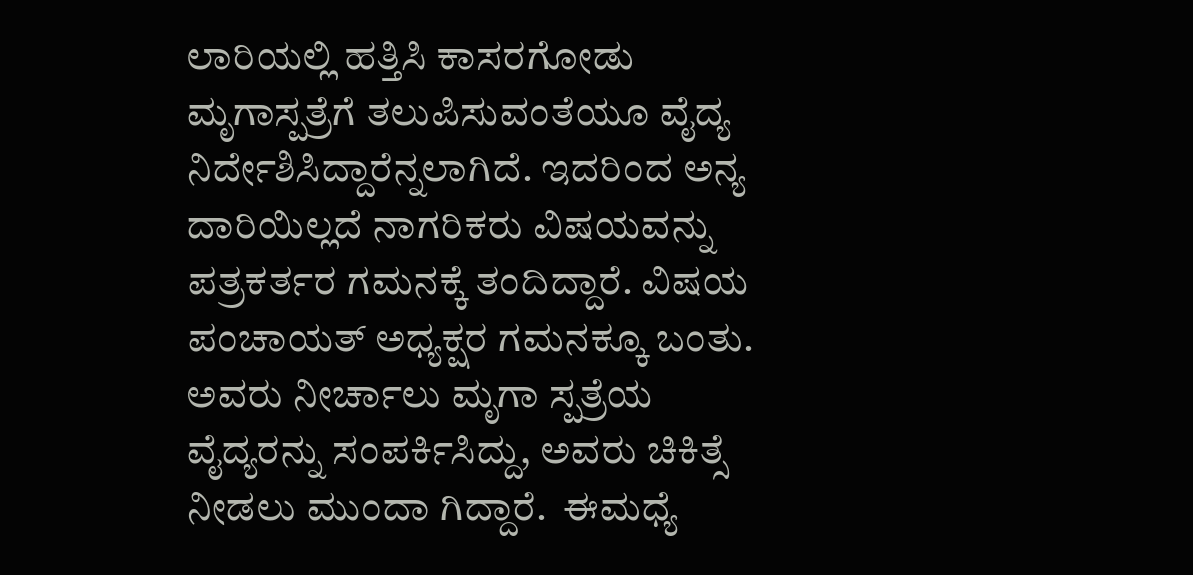ಲಾರಿಯಲ್ಲಿ ಹತ್ತಿಸಿ ಕಾಸರಗೋಡು ಮೃಗಾಸ್ಪತ್ರೆಗೆ ತಲುಪಿಸುವಂತೆಯೂ ವೈದ್ಯ ನಿರ್ದೇಶಿಸಿದ್ದಾರೆನ್ನಲಾಗಿದೆ. ಇದರಿಂದ ಅನ್ಯ ದಾರಿಯಿಲ್ಲದೆ ನಾಗರಿಕರು ವಿಷಯವನ್ನು ಪತ್ರಕರ್ತರ ಗಮನಕ್ಕೆ ತಂದಿದ್ದಾರೆ. ವಿಷಯ ಪಂಚಾಯತ್ ಅಧ್ಯಕ್ಷರ ಗಮನಕ್ಕೂ ಬಂತು. ಅವರು ನೀರ್ಚಾಲು ಮೃಗಾ ಸ್ಪತ್ರೆಯ ವೈದ್ಯರನ್ನು ಸಂಪರ್ಕಿಸಿದ್ದು, ಅವರು ಚಿಕಿತ್ಸೆ ನೀಡಲು ಮುಂದಾ ಗಿದ್ದಾರೆ.  ಈಮಧ್ಯೆ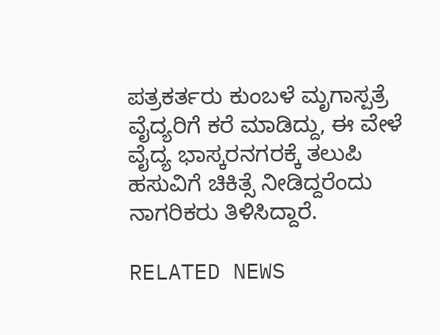ಪತ್ರಕರ್ತರು ಕುಂಬಳೆ ಮೃಗಾಸ್ಪತ್ರೆ ವೈದ್ಯರಿಗೆ ಕರೆ ಮಾಡಿದ್ದು, ಈ ವೇಳೆ  ವೈದ್ಯ ಭಾಸ್ಕರನಗರಕ್ಕೆ ತಲುಪಿ ಹಸುವಿಗೆ ಚಿಕಿತ್ಸೆ ನೀಡಿದ್ದರೆಂದು ನಾಗರಿಕರು ತಿಳಿಸಿದ್ದಾರೆ.

RELATED NEWS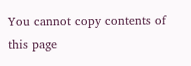You cannot copy contents of this page